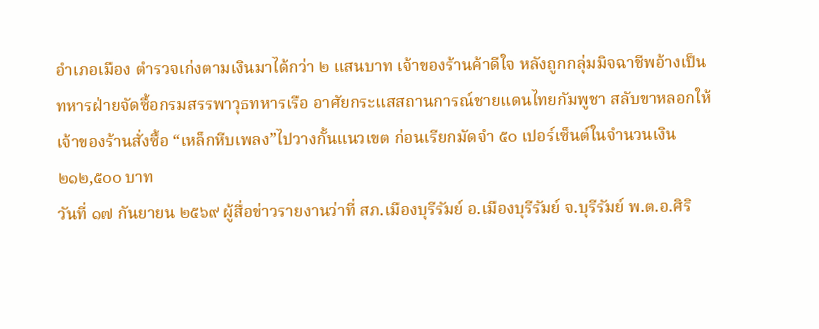อำเภอเมือง ตำรวจเก่งตามเงินมาได้กว่า ๒ แสนบาท เจ้าของร้านค้าดีใจ หลังถูกกลุ่มมิจฉาชีพอ้างเป็นทหารฝ่ายจัดซื้อกรมสรรพาวุธทหารเรือ อาศัยกระแสสถานการณ์ชายแดนไทยกัมพูชา สลับขาหลอกให้เจ้าของร้านสั่งซื้อ “เหล็กหีบเพลง”ไปวางกั้นแนวเขต ก่อนเรียกมัดจำ ๕๐ เปอร์เซ็นต์ในจำนวนเงิน ๒๑๒,๕๐๐ บาท
วันที่ ๑๗ กันยายน ๒๕๖๙ ผู้สื่อข่าวรายงานว่าที่ สภ.เมืองบุรีรัมย์ อ.เมืองบุรีรัมย์ จ.บุรีรัมย์ พ.ต.อ.ศิริ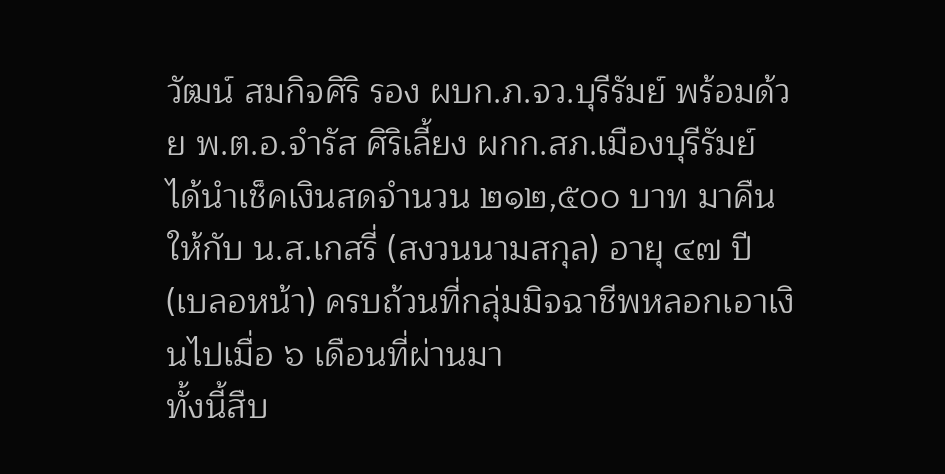วัฒน์ สมกิจศิริ รอง ผบก.ภ.จว.บุรีรัมย์ พร้อมด้วย พ.ต.อ.จำรัส ศิริเลี้ยง ผกก.สภ.เมืองบุรีรัมย์ ได้นำเช็คเงินสดจำนวน ๒๑๒,๕๐๐ บาท มาคืนให้กับ น.ส.เกสรี่ (สงวนนามสกุล) อายุ ๔๗ ปี (เบลอหน้า) ครบถ้วนที่กลุ่มมิจฉาชีพหลอกเอาเงินไปเมื่อ ๖ เดือนที่ผ่านมา
ทั้งนี้สืบ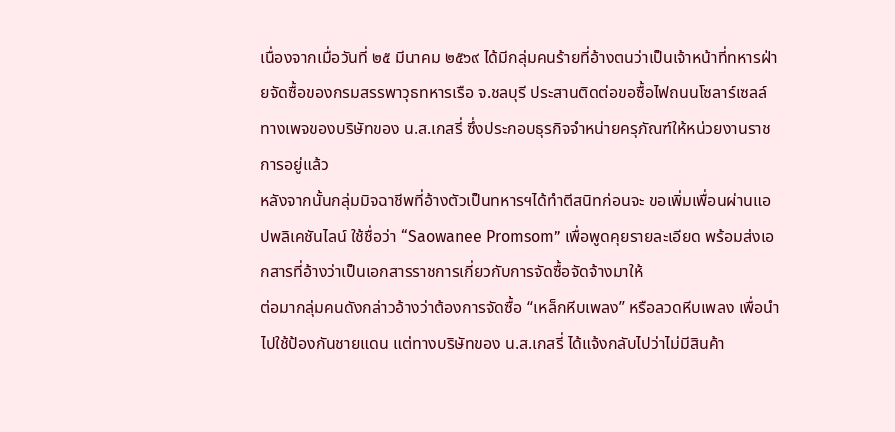เนื่องจากเมื่อวันที่ ๒๕ มีนาคม ๒๕๖๙ ได้มีกลุ่มคนร้ายที่อ้างตนว่าเป็นเจ้าหน้าที่ทหารฝ่ายจัดซื้อของกรมสรรพาวุธทหารเรือ จ.ชลบุรี ประสานติดต่อขอซื้อไฟถนนโซลาร์เซลล์ ทางเพจของบริษัทของ น.ส.เกสรี่ ซึ่งประกอบธุรกิจจำหน่ายครุภัณฑ์ให้หน่วยงานราชการอยู่แล้ว
หลังจากนั้นกลุ่มมิจฉาชีพที่อ้างตัวเป็นทหารฯได้ทำตีสนิทก่อนจะ ขอเพิ่มเพื่อนผ่านแอปพลิเคชันไลน์ ใช้ชื่อว่า “Saowanee Promsom” เพื่อพูดคุยรายละเอียด พร้อมส่งเอกสารที่อ้างว่าเป็นเอกสารราชการเกี่ยวกับการจัดซื้อจัดจ้างมาให้
ต่อมากลุ่มคนดังกล่าวอ้างว่าต้องการจัดซื้อ “เหล็กหีบเพลง” หรือลวดหีบเพลง เพื่อนำไปใช้ป้องกันชายแดน แต่ทางบริษัทของ น.ส.เกสรี่ ได้แจ้งกลับไปว่าไม่มีสินค้า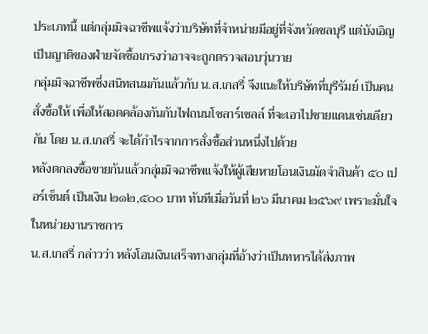ประเภทนี้ แต่กลุ่มมิจฉาชีพแจ้งว่าบริษัทที่จำหน่ายมีอยู่ที่จังหวัดชลบุรี แต่บังเอิญเป็นญาติของฝ่ายจัดซื้อเกรงว่าอาจจะถูกตรวจสอบวุ่นวาย
กลุ่มมิจฉาชีพซึ่งสนิทสนมกันแล้วกับ น.ส.เกสรี่ จึงแนะให้บริษัทที่บุรีรัมย์ เป็นคนสั่งซื้อให้ เพื่อให้สอดคล้องกันกับไฟถนนโซลาร์เซลล์ ที่จะเอาไปชายแดนเช่นเดียวกัน โดย น.ส.เกสรี่ จะได้กำไรจากการสั่งซื้อส่วนหนึ่งไปด้วย
หลังตกลงซื้อขายกันแล้วกลุ่มมิจฉาชีพแจ้งให้ผู้เสียหายโอนเงินมัดจำสินค้า ๕๐ เปอร์เซ็นต์ เป็นเงิน ๒๑๒,๕๐๐ บาท ทันทีเมื่อวันที่ ๒๖ มีนาคม ๒๕๖๙ เพราะมั่นใจในหน่วยงานราชการ
น.ส.เกสรี่ กล่าวว่า หลังโอนเงินเสร็จทางกลุ่มที่อ้างว่าเป็นทหารได้ส่งภาพ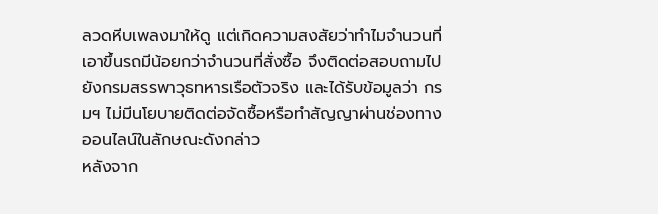ลวดหีบเพลงมาให้ดู แต่เกิดความสงสัยว่าทำไมจำนวนที่เอาขึ้นรถมีน้อยกว่าจำนวนที่สั่งซื้อ จึงติดต่อสอบถามไปยังกรมสรรพาวุธทหารเรือตัวจริง และได้รับข้อมูลว่า กรมฯ ไม่มีนโยบายติดต่อจัดซื้อหรือทำสัญญาผ่านช่องทางออนไลน์ในลักษณะดังกล่าว
หลังจาก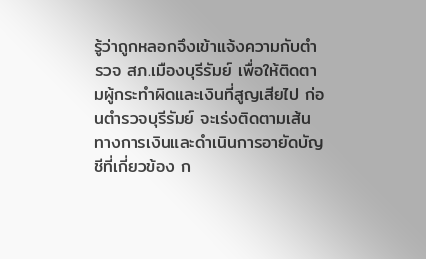รู้ว่าถูกหลอกจึงเข้าแจ้งความกับตำรวจ สภ.เมืองบุรีรัมย์ เพื่อให้ติดตามผู้กระทำผิดและเงินที่สูญเสียไป ก่อนตำรวจบุรีรัมย์ จะเร่งติดตามเส้นทางการเงินและดำเนินการอายัดบัญชีที่เกี่ยวข้อง ก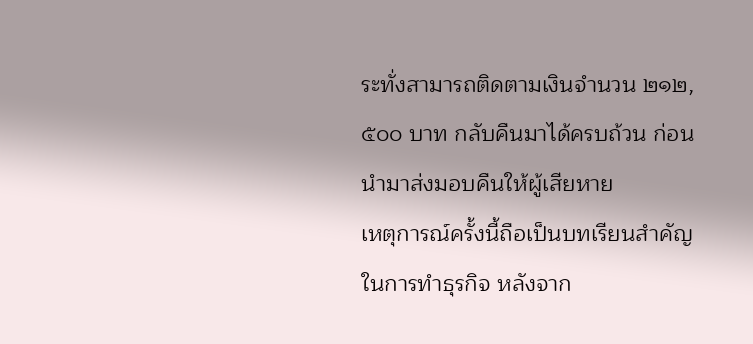ระทั่งสามารถติดตามเงินจำนวน ๒๑๒,๕๐๐ บาท กลับคืนมาได้ครบถ้วน ก่อนนำมาส่งมอบคืนให้ผู้เสียหาย
เหตุการณ์ครั้งนี้ถือเป็นบทเรียนสำคัญในการทำธุรกิจ หลังจาก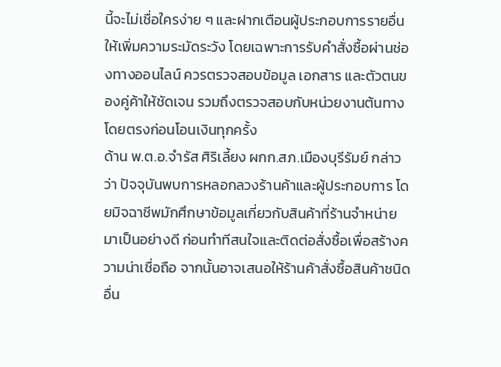นี้จะไม่เชื่อใครง่าย ๆ และฝากเตือนผู้ประกอบการรายอื่นให้เพิ่มความระมัดระวัง โดยเฉพาะการรับคำสั่งซื้อผ่านช่องทางออนไลน์ ควรตรวจสอบข้อมูล เอกสาร และตัวตนของคู่ค้าให้ชัดเจน รวมถึงตรวจสอบกับหน่วยงานต้นทางโดยตรงก่อนโอนเงินทุกครั้ง
ด้าน พ.ต.อ.จำรัส ศิริเลี้ยง ผกก.สภ.เมืองบุรีรัมย์ กล่าวว่า ปัจจุบันพบการหลอกลวงร้านค้าและผู้ประกอบการ โดยมิจฉาชีพมักศึกษาข้อมูลเกี่ยวกับสินค้าที่ร้านจำหน่ายมาเป็นอย่างดี ก่อนทำทีสนใจและติดต่อสั่งซื้อเพื่อสร้างความน่าเชื่อถือ จากนั้นอาจเสนอให้ร้านค้าสั่งซื้อสินค้าชนิดอื่น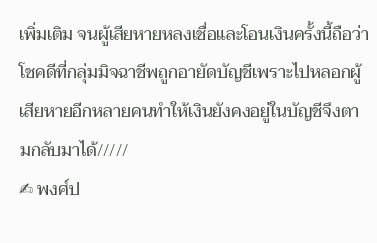เพิ่มเติม จนผู้เสียหายหลงเชื่อและโอนเงินครั้งนี้ถือว่าโชคดีที่กลุ่มมิจฉาชีพถูกอายัดบัญชีเพราะไปหลอกผู้เสียหายอีกหลายคนทำให้เงินยังคงอยู่ในบัญชีจึงตามกลับมาได้/////
✍ พงศ์ป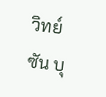วิทย์ ซัน บุ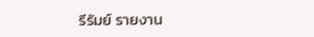รีรัมย์ รายงาน